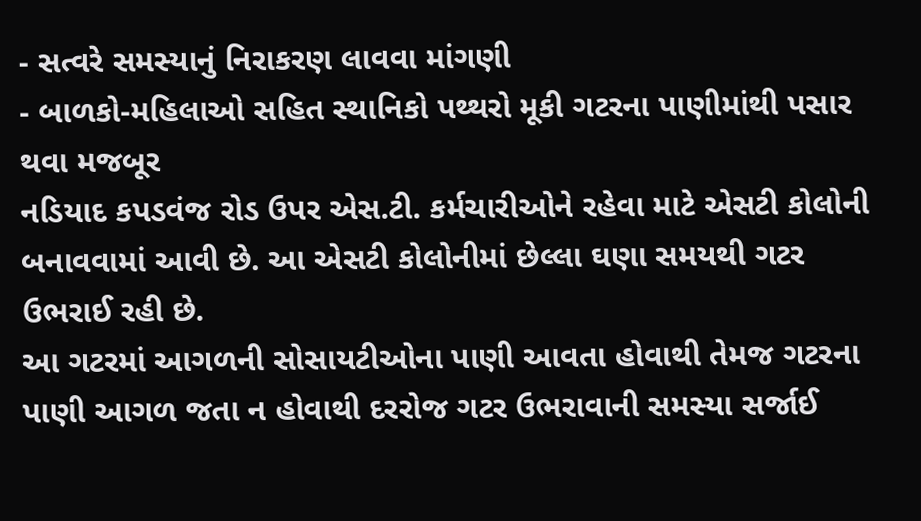- સત્વરે સમસ્યાનું નિરાકરણ લાવવા માંગણી
- બાળકો-મહિલાઓ સહિત સ્થાનિકો પથ્થરો મૂકી ગટરના પાણીમાંથી પસાર થવા મજબૂર
નડિયાદ કપડવંજ રોડ ઉપર એસ.ટી. કર્મચારીઓને રહેવા માટે એસટી કોલોની બનાવવામાં આવી છે. આ એસટી કોલોનીમાં છેલ્લા ઘણા સમયથી ગટર ઉભરાઈ રહી છે.
આ ગટરમાં આગળની સોસાયટીઓના પાણી આવતા હોવાથી તેમજ ગટરના પાણી આગળ જતા ન હોવાથી દરરોજ ગટર ઉભરાવાની સમસ્યા સર્જાઈ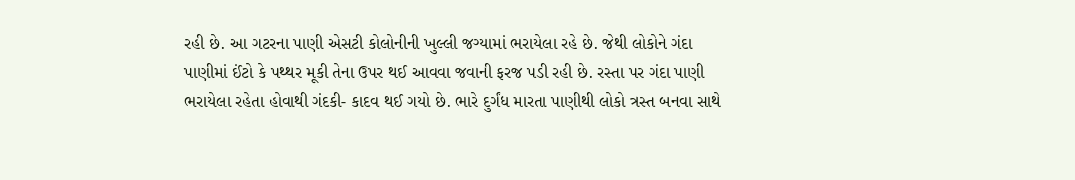રહી છે. આ ગટરના પાણી એસટી કોલોનીની ખુલ્લી જગ્યામાં ભરાયેલા રહે છે. જેથી લોકોને ગંદા પાણીમાં ઈંટો કે પથ્થર મૂકી તેના ઉપર થઈ આવવા જવાની ફરજ પડી રહી છે. રસ્તા પર ગંદા પાણી ભરાયેલા રહેતા હોવાથી ગંદકી- કાદવ થઈ ગયો છે. ભારે દુર્ગંધ મારતા પાણીથી લોકો ત્રસ્ત બનવા સાથે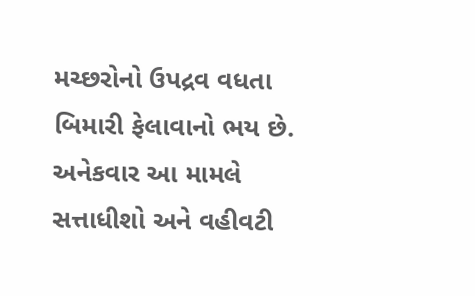મચ્છરોનો ઉપદ્રવ વધતા બિમારી ફેલાવાનો ભય છે. અનેકવાર આ મામલે સત્તાધીશો અને વહીવટી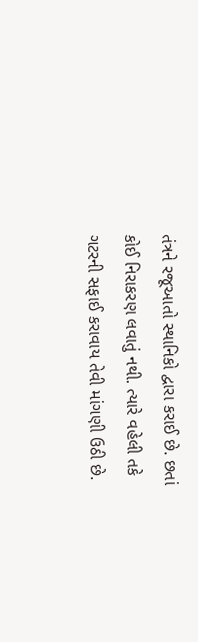તંત્રને રજૂઆતો સ્થાનિકો દ્વારા કરાઈ છે. છતાં કોઈ નિરાકરણ લવાતું નથી. ત્યારે વહેલી તકે ગટરની સફાઈ કરાવાય તેવી માંગણી ઉઠી છે.